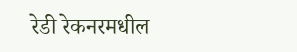रेडी रेकनरमधील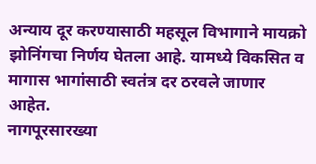अन्याय दूर करण्यासाठी महसूल विभागाने मायक्रो झोनिंगचा निर्णय घेतला आहे. यामध्ये विकसित व मागास भागांसाठी स्वतंत्र दर ठरवले जाणार आहेत.
नागपूरसारख्या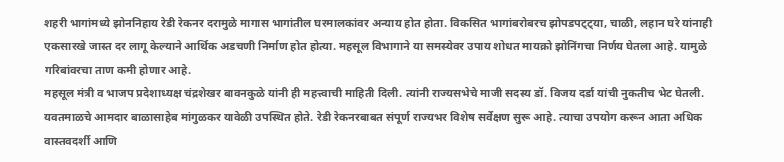शहरी भागांमध्ये झोननिहाय रेडी रेकनर दरामुळे मागास भागांतील घरमालकांवर अन्याय होत होता. विकसित भागांबरोबरच झोपडपट्ट्या, चाळी, लहान घरे यांनाही एकसारखे जास्त दर लागू केल्याने आर्थिक अडचणी निर्माण होत होत्या. महसूल विभागाने या समस्येवर उपाय शोधत मायक्रो झोनिंगचा निर्णय घेतला आहे. यामुळे गरिबांवरचा ताण कमी होणार आहे.
महसूल मंत्री व भाजप प्रदेशाध्यक्ष चंद्रशेखर बावनकुळे यांनी ही महत्त्वाची माहिती दिली. त्यांनी राज्यसभेचे माजी सदस्य डॉ. विजय दर्डा यांची नुकतीच भेट घेतली. यवतमाळचे आमदार बाळासाहेब मांगुळकर यावेळी उपस्थित होते. रेडी रेकनरबाबत संपूर्ण राज्यभर विशेष सर्वेक्षण सुरू आहे. त्याचा उपयोग करून आता अधिक वास्तवदर्शी आणि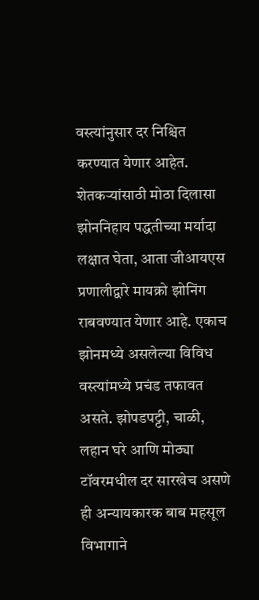वस्त्यांनुसार दर निश्चित करण्यात येणार आहेत.
शेतकऱ्यांसाठी मोठा दिलासा
झोननिहाय पद्धतीच्या मर्यादा लक्षात घेता, आता जीआयएस प्रणालीद्वारे मायक्रो झोनिंग राबवण्यात येणार आहे. एकाच झोनमध्ये असलेल्या विविध वस्त्यांमध्ये प्रचंड तफावत असते. झोपडपट्टी, चाळी, लहान घरे आणि मोठ्या टॉवरमधील दर सारखेच असणे ही अन्यायकारक बाब महसूल विभागाने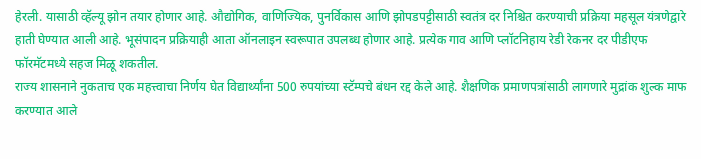हेरली. यासाठी व्हॅल्यू झोन तयार होणार आहे. औद्योगिक, वाणिज्यिक, पुनर्विकास आणि झोपडपट्टीसाठी स्वतंत्र दर निश्चित करण्याची प्रक्रिया महसूल यंत्रणेद्वारे हाती घेण्यात आली आहे. भूसंपादन प्रक्रियाही आता ऑनलाइन स्वरूपात उपलब्ध होणार आहे. प्रत्येक गाव आणि प्लॉटनिहाय रेडी रेकनर दर पीडीएफ फॉरमॅटमध्ये सहज मिळू शकतील.
राज्य शासनाने नुकताच एक महत्त्वाचा निर्णय घेत विद्यार्थ्यांना 500 रुपयांच्या स्टॅम्पचे बंधन रद्द केले आहे. शैक्षणिक प्रमाणपत्रांसाठी लागणारे मुद्रांक शुल्क माफ करण्यात आले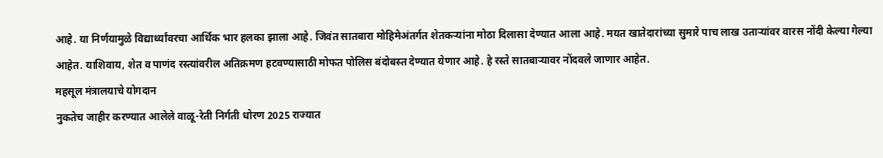आहे. या निर्णयामुळे विद्यार्थ्यांवरचा आर्थिक भार हलका झाला आहे. जिवंत सातबारा मोहिमेअंतर्गत शेतकऱ्यांना मोठा दिलासा देण्यात आला आहे. मयत खातेदारांच्या सुमारे पाच लाख उताऱ्यांवर वारस नोंदी केल्या गेल्या आहेत. याशिवाय, शेत व पाणंद रस्त्यांवरील अतिक्रमण हटवण्यासाठी मोफत पोलिस बंदोबस्त देण्यात येणार आहे. हे रस्ते सातबाऱ्यावर नोंदवले जाणार आहेत.
महसूल मंत्रालयाचे योगदान
नुकतेच जाहीर करण्यात आलेले वाळू-रेती निर्गती धोरण 2025 राज्यात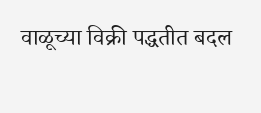वाळूच्या विक्री पद्धतीत बदल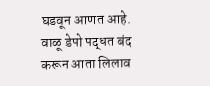घडवून आणत आहे. वाळू डेपो पद्धत बंद करून आता लिलाव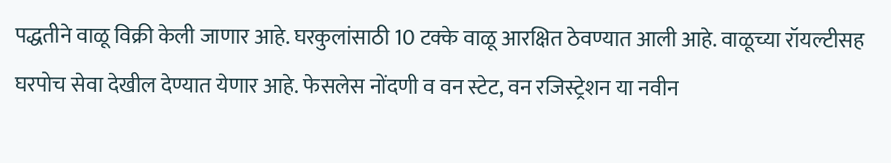पद्धतीने वाळू विक्री केली जाणार आहे. घरकुलांसाठी 10 टक्के वाळू आरक्षित ठेवण्यात आली आहे. वाळूच्या रॉयल्टीसह घरपोच सेवा देखील देण्यात येणार आहे. फेसलेस नोंदणी व वन स्टेट, वन रजिस्ट्रेशन या नवीन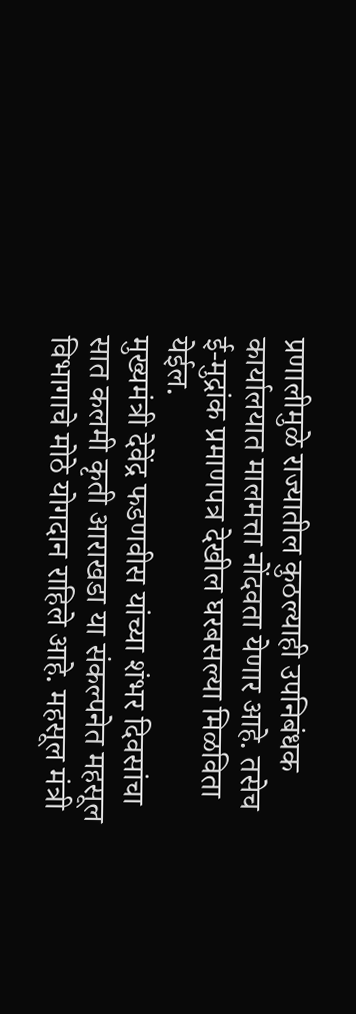प्रणालीमुळे राज्यातील कुठल्याही उपनिबंधक कार्यालयात मालमत्ता नोंदवता येणार आहे. तसेच ई-मुद्रांक प्रमाणपत्र देखील घरबसल्या मिळविता येईल.
मुख्यमंत्री देवेंद्र फडणवीस यांच्या शंभर दिवसांचा सात कलमी कृती आराखडा या संकल्पनेत महसूल विभागाचे मोठे योगदान राहिले आहे. महसूल मंत्री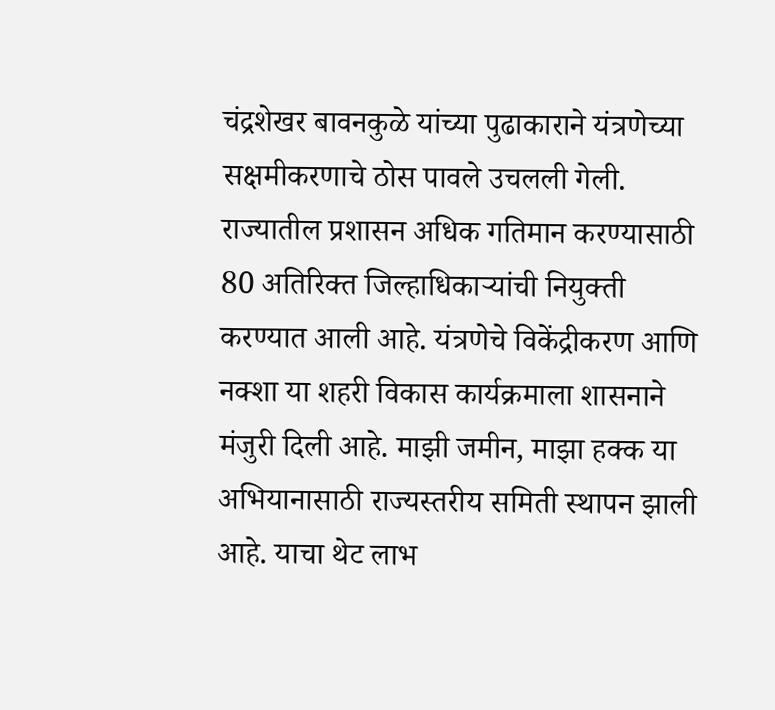चंद्रशेखर बावनकुळे यांच्या पुढाकाराने यंत्रणेच्या सक्षमीकरणाचे ठोस पावले उचलली गेली. राज्यातील प्रशासन अधिक गतिमान करण्यासाठी 80 अतिरिक्त जिल्हाधिकाऱ्यांची नियुक्ती करण्यात आली आहे. यंत्रणेचे विकेंद्रीकरण आणि नक्शा या शहरी विकास कार्यक्रमाला शासनाने मंजुरी दिली आहे. माझी जमीन, माझा हक्क या अभियानासाठी राज्यस्तरीय समिती स्थापन झाली आहे. याचा थेट लाभ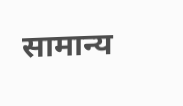सामान्य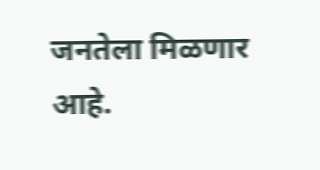जनतेला मिळणार आहे.